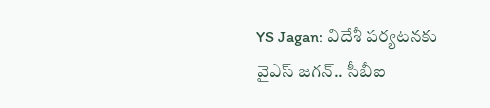YS Jagan: విదేశీ పర్యటనకు వైఎస్ జగన్.. సీబీఐ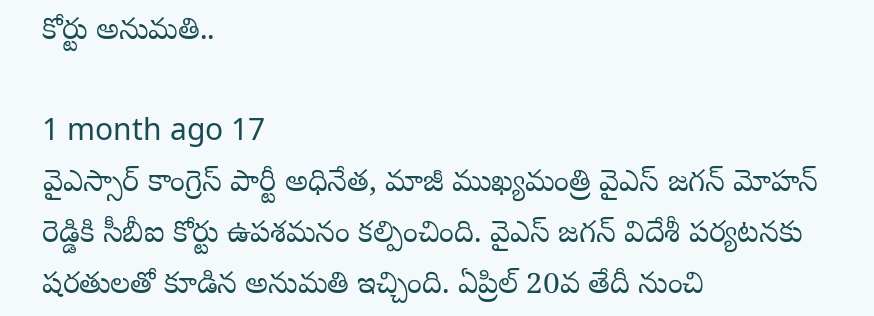కోర్టు అనుమతి..

1 month ago 17
వైఎస్సార్ కాంగ్రెస్ పార్టీ అధినేత, మాజీ ముఖ్యమంత్రి వైఎస్ జగన్ మోహన్ రెడ్డికి సీబీఐ కోర్టు ఉపశమనం కల్పించింది. వైఎస్ జగన్ విదేశీ పర్యటనకు షరతులతో కూడిన అనుమతి ఇచ్చింది. ఏప్రిల్ 20వ తేదీ నుంచి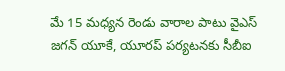మే 15 మధ్యన రెండు వారాల పాటు వైఎస్ జగన్ యూకే, యూరప్ పర్యటనకు సీబీఐ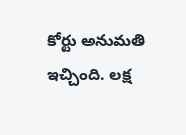కోర్టు అనుమతి ఇచ్చింది. లక్ష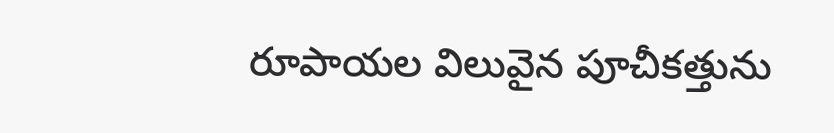రూపాయల విలువైన పూచీకత్తును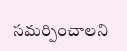సమర్పించాలని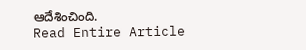ఆదేశించింది.
Read Entire Article